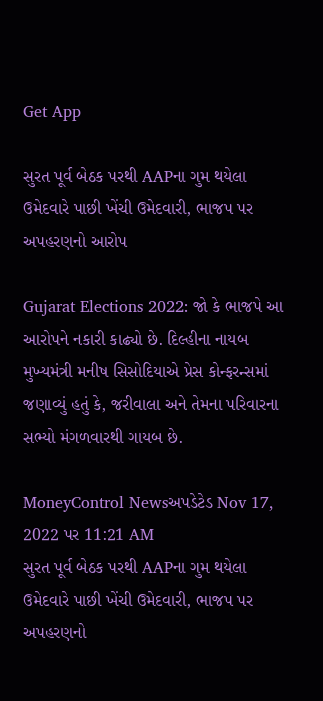Get App

સુરત પૂર્વ બેઠક પરથી AAPના ગુમ થયેલા ઉમેદવારે પાછી ખેંચી ઉમેદવારી, ભાજપ પર અપહરણનો આરોપ

Gujarat Elections 2022: જો કે ભાજપે આ આરોપને નકારી કાઢ્યો છે. દિલ્હીના નાયબ મુખ્યમંત્રી મનીષ સિસોદિયાએ પ્રેસ કોન્ફરન્સમાં જણાવ્યું હતું કે, જરીવાલા અને તેમના પરિવારના સભ્યો મંગળવારથી ગાયબ છે.

MoneyControl Newsઅપડેટેડ Nov 17, 2022 પર 11:21 AM
સુરત પૂર્વ બેઠક પરથી AAPના ગુમ થયેલા ઉમેદવારે પાછી ખેંચી ઉમેદવારી, ભાજપ પર અપહરણનો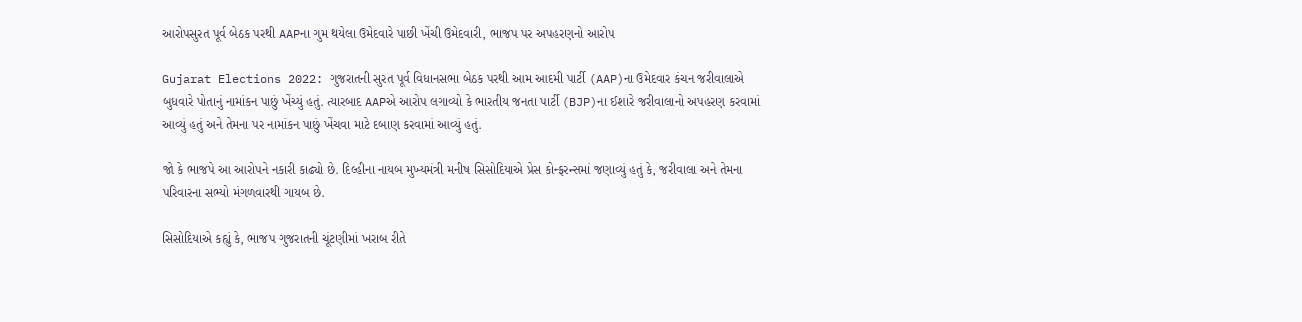આરોપસુરત પૂર્વ બેઠક પરથી AAPના ગુમ થયેલા ઉમેદવારે પાછી ખેંચી ઉમેદવારી, ભાજપ પર અપહરણનો આરોપ

Gujarat Elections 2022: ગુજરાતની સુરત પૂર્વ વિધાનસભા બેઠક પરથી આમ આદમી પાર્ટી (AAP)ના ઉમેદવાર કંચન જરીવાલાએ બુધવારે પોતાનું નામાંકન પાછું ખેંચ્યું હતું. ત્યારબાદ AAPએ આરોપ લગાવ્યો કે ભારતીય જનતા પાર્ટી (BJP)ના ઈશારે જરીવાલાનો અપહરણ કરવામાં આવ્યું હતું અને તેમના પર નામાંકન પાછું ખેંચવા માટે દબાણ કરવામાં આવ્યું હતું.

જો કે ભાજપે આ આરોપને નકારી કાઢ્યો છે. દિલ્હીના નાયબ મુખ્યમંત્રી મનીષ સિસોદિયાએ પ્રેસ કોન્ફરન્સમાં જણાવ્યું હતું કે, જરીવાલા અને તેમના પરિવારના સભ્યો મંગળવારથી ગાયબ છે.

સિસોદિયાએ કહ્યું કે, ભાજપ ગુજરાતની ચૂંટણીમાં ખરાબ રીતે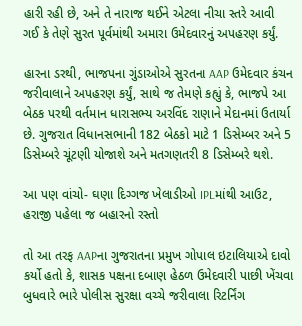હારી રહી છે, અને તે નારાજ થઈને એટલા નીચા સ્તરે આવી ગઈ કે તેણે સુરત પૂર્વમાંથી અમારા ઉમેદવારનું અપહરણ કર્યું.

હારના ડરથી, ભાજપના ગુંડાઓએ સુરતના AAP ઉમેદવાર કંચન જરીવાલાને અપહરણ કર્યું, સાથે જ તેમણે કહ્યું કે, ભાજપે આ બેઠક પરથી વર્તમાન ધારાસભ્ય અરવિંદ રાણાને મેદાનમાં ઉતાર્યા છે. ગુજરાત વિધાનસભાની 182 બેઠકો માટે 1 ડિસેમ્બર અને 5 ડિસેમ્બરે ચૂંટણી યોજાશે અને મતગણતરી 8 ડિસેમ્બરે થશે.

આ પણ વાંચો- ઘણા દિગ્ગજ ખેલાડીઓ IPLમાંથી આઉટ, હરાજી પહેલા જ બહારનો રસ્તો

તો આ તરફ AAPના ગુજરાતના પ્રમુખ ગોપાલ ઇટાલિયાએ દાવો કર્યો હતો કે, શાસક પક્ષના દબાણ હેઠળ ઉમેદવારી પાછી ખેંચવા બુધવારે ભારે પોલીસ સુરક્ષા વચ્ચે જરીવાલા રિટર્નિંગ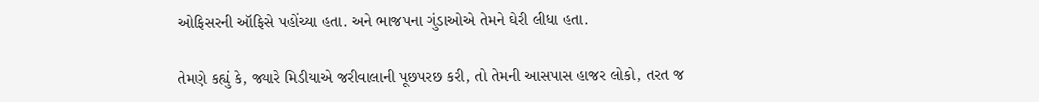ઓફિસરની ઑફિસે પહોંચ્યા હતા. અને ભાજપના ગુંડાઓએ તેમને ઘેરી લીધા હતા.

તેમણે કહ્યું કે, જ્યારે મિડીયાએ જરીવાલાની પૂછપરછ કરી, તો તેમની આસપાસ હાજર લોકો, તરત જ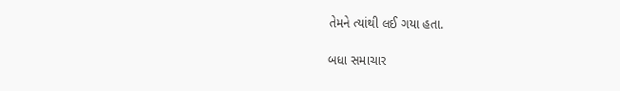તેમને ત્યાંથી લઈ ગયા હતા.

બધા સમાચાર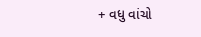+ વધુ વાંચો